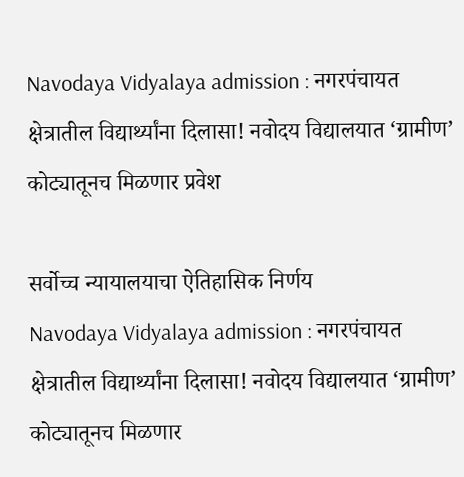Navodaya Vidyalaya admission : नगरपंचायत क्षेत्रातील विद्यार्थ्यांना दिलासा! नवोदय विद्यालयात ‘ग्रामीण’ कोट्यातूनच मिळणार प्रवेश

सर्वोच्च न्यायालयाचा ऐतिहासिक निर्णय
Navodaya Vidyalaya admission : नगरपंचायत क्षेत्रातील विद्यार्थ्यांना दिलासा! नवोदय विद्यालयात ‘ग्रामीण’ कोट्यातूनच मिळणार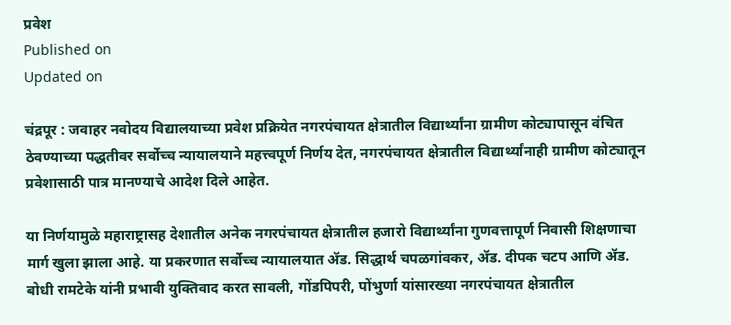प्रवेश
Published on
Updated on

चंद्रपूर : जवाहर नवोदय विद्यालयाच्या प्रवेश प्रक्रियेत नगरपंचायत क्षेत्रातील विद्यार्थ्यांना ग्रामीण कोट्यापासून वंचित ठेवण्याच्या पद्धतीवर सर्वोच्च न्यायालयाने महत्त्वपूर्ण निर्णय देत, नगरपंचायत क्षेत्रातील विद्यार्थ्यांनाही ग्रामीण कोट्यातून प्रवेशासाठी पात्र मानण्याचे आदेश दिले आहेत.

या निर्णयामुळे महाराष्ट्रासह देशातील अनेक नगरपंचायत क्षेत्रातील हजारो विद्यार्थ्यांना गुणवत्तापूर्ण निवासी शिक्षणाचा मार्ग खुला झाला आहे. या प्रकरणात सर्वोच्च न्यायालयात ॲड. सिद्धार्थ चपळगांवकर, ॲड. दीपक चटप आणि ॲड. बोधी रामटेके यांनी प्रभावी युक्तिवाद करत सावली, गोंडपिपरी, पोंभुर्णा यांसारख्या नगरपंचायत क्षेत्रातील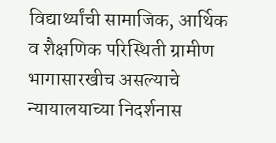विद्यार्थ्यांची सामाजिक, आर्थिक व शैक्षणिक परिस्थिती ग्रामीण भागासारखीच असल्याचे न्यायालयाच्या निदर्शनास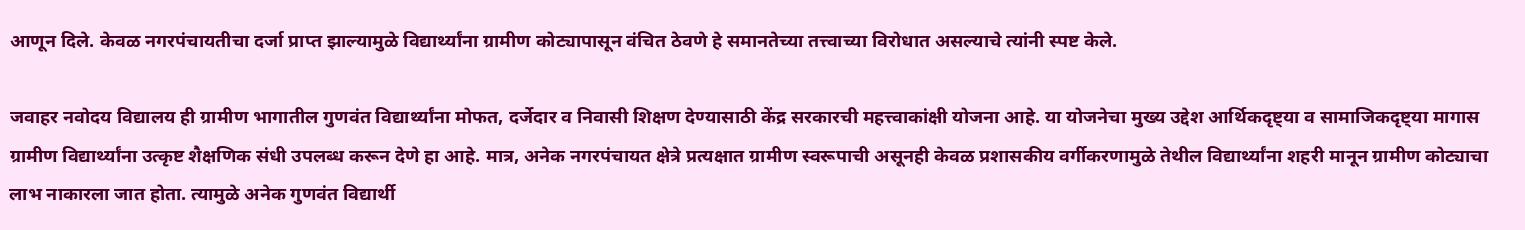आणून दिले. केवळ नगरपंचायतीचा दर्जा प्राप्त झाल्यामुळे विद्यार्थ्यांना ग्रामीण कोट्यापासून वंचित ठेवणे हे समानतेच्या तत्त्वाच्या विरोधात असल्याचे त्यांनी स्पष्ट केले.

जवाहर नवोदय विद्यालय ही ग्रामीण भागातील गुणवंत विद्यार्थ्यांना मोफत, दर्जेदार व निवासी शिक्षण देण्यासाठी केंद्र सरकारची महत्त्वाकांक्षी योजना आहे. या योजनेचा मुख्य उद्देश आर्थिकदृष्ट्या व सामाजिकदृष्ट्या मागास ग्रामीण विद्यार्थ्यांना उत्कृष्ट शैक्षणिक संधी उपलब्ध करून देणे हा आहे. मात्र, अनेक नगरपंचायत क्षेत्रे प्रत्यक्षात ग्रामीण स्वरूपाची असूनही केवळ प्रशासकीय वर्गीकरणामुळे तेथील विद्यार्थ्यांना शहरी मानून ग्रामीण कोट्याचा लाभ नाकारला जात होता. त्यामुळे अनेक गुणवंत विद्यार्थी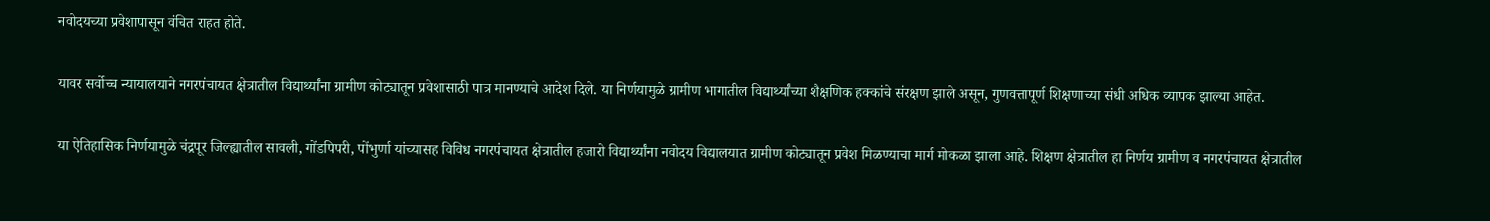नवोदयच्या प्रवेशापासून वंचित राहत होते.

यावर सर्वोच्च न्यायालयाने नगरपंचायत क्षेत्रातील विद्यार्थ्यांना ग्रामीण कोट्यातून प्रवेशासाठी पात्र मानण्याचे आदेश दिले. या निर्णयामुळे ग्रामीण भागातील विद्यार्थ्यांच्या शैक्षणिक हक्कांचे संरक्षण झाले असून, गुणवत्तापूर्ण शिक्षणाच्या संधी अधिक व्यापक झाल्या आहेत.

या ऐतिहासिक निर्णयामुळे चंद्रपूर जिल्ह्यातील सावली, गोंडपिपरी, पोंभुर्णा यांच्यासह विविध नगरपंचायत क्षेत्रातील हजारो विद्यार्थ्यांना नवोदय विद्यालयात ग्रामीण कोट्यातून प्रवेश मिळण्याचा मार्ग मोकळा झाला आहे. शिक्षण क्षेत्रातील हा निर्णय ग्रामीण व नगरपंचायत क्षेत्रातील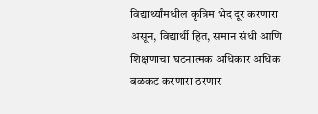विद्यार्थ्यांमधील कृत्रिम भेद दूर करणारा असून, विद्यार्थी हित, समान संधी आणि शिक्षणाचा घटनात्मक अधिकार अधिक बळकट करणारा ठरणार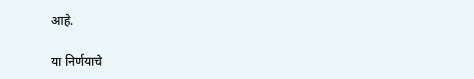आहे.

या निर्णयाचे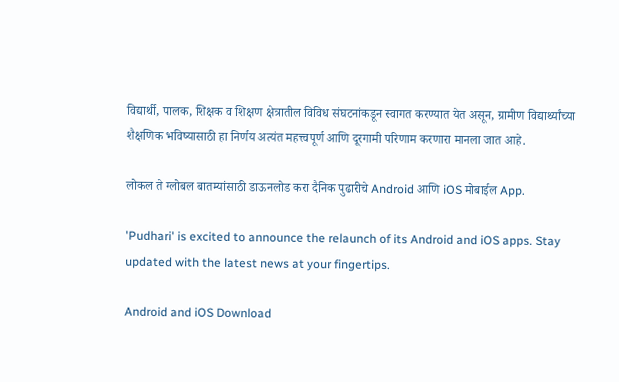विद्यार्थी, पालक, शिक्षक व शिक्षण क्षेत्रातील विविध संघटनांकडून स्वागत करण्यात येत असून, ग्रामीण विद्यार्थ्यांच्या शैक्षणिक भविष्यासाठी हा निर्णय अत्यंत महत्त्वपूर्ण आणि दूरगामी परिणाम करणारा मानला जात आहे.

लोकल ते ग्लोबल बातम्यांसाठी डाऊनलोड करा दैनिक पुढारीचे Android आणि iOS मोबाईल App.

'Pudhari' is excited to announce the relaunch of its Android and iOS apps. Stay updated with the latest news at your fingertips.

Android and iOS Download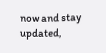now and stay updated,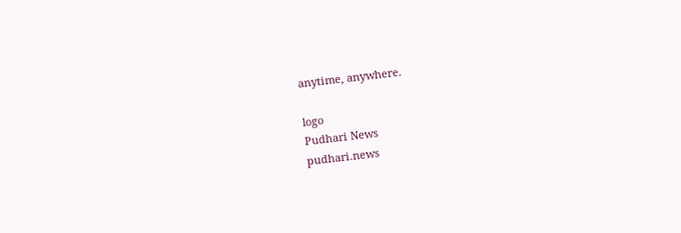anytime, anywhere.

logo
Pudhari News
pudhari.news